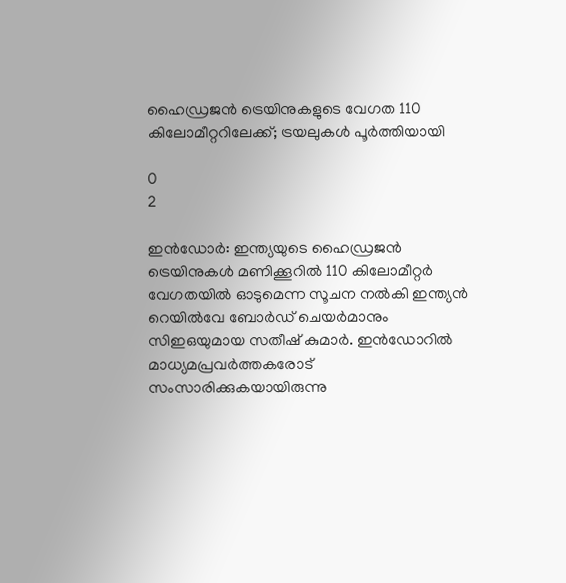ഹൈഡ്രജൻ ട്രെയിനുകളുടെ വേഗത 110 കിലോമീറ്ററിലേക്ക്; ട്രയലുകൾ പൂർത്തിയായി

0
2

ഇൻഡോർ: ഇന്ത്യയുടെ ഹൈഡ്രജൻ ട്രെയിനുകൾ മണിക്കൂറിൽ 110 കിലോമീറ്റര്‍ വേഗതയിൽ ഓടുമെന്ന സൂചന നൽകി ഇന്ത്യൻ റെയിൽവേ ബോർഡ് ചെയർമാനും സിഇഒയുമായ സതീഷ് കുമാർ. ഇൻഡോറിൽ മാധ്യമപ്രവർത്തകരോട് സംസാരിക്കുകയായിരുന്നു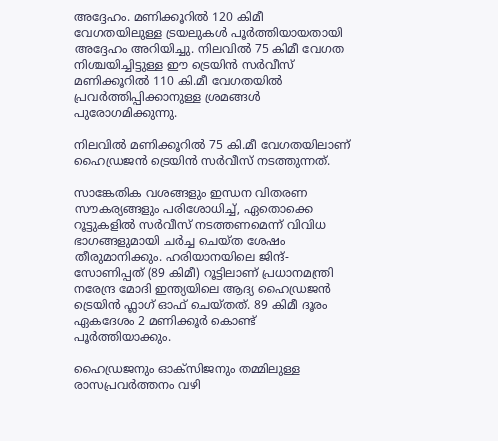അദ്ദേഹം. മണിക്കൂറിൽ 120 കിമീ വേഗതയിലുള്ള ട്രയലുകൾ പൂർത്തിയായതായി അദ്ദേഹം അറിയിച്ചു. നിലവിൽ 75 കിമീ വേഗത നിശ്ചയിച്ചിട്ടുള്ള ഈ ട്രെയിൻ സർവീസ് മണിക്കൂറിൽ 110 കി.മീ വേഗതയിൽ പ്രവർത്തിപ്പിക്കാനുള്ള ശ്രമങ്ങൾ പുരോഗമിക്കുന്നു.

നിലവിൽ മണിക്കൂറിൽ 75 കി.മീ വേഗതയിലാണ് ഹൈഡ്രജൻ ട്രെയിൻ സർവീസ് നടത്തുന്നത്.

സാങ്കേതിക വശങ്ങളും ഇന്ധന വിതരണ സൗകര്യങ്ങളും പരിശോധിച്ച്, ഏതൊക്കെ റൂട്ടുകളിൽ സർവീസ് നടത്തണമെന്ന് വിവിധ ഭാഗങ്ങളുമായി ചർച്ച ചെയ്ത ശേഷം തീരുമാനിക്കും. ഹരിയാനയിലെ ജിന്ദ്-സോണിപ്പത് (89 കിമീ) റൂട്ടിലാണ് പ്രധാനമന്ത്രി നരേന്ദ്ര മോദി ഇന്ത്യയിലെ ആദ്യ ഹൈഡ്രജൻ ട്രെയിൻ ഫ്ലാഗ് ഓഫ് ചെയ്തത്. 89 കിമീ ദൂരം ഏകദേശം 2 മണിക്കൂർ കൊണ്ട് പൂർത്തിയാക്കും.

ഹൈഡ്രജനും ഓക്സിജനും തമ്മിലുള്ള രാസപ്രവർത്തനം വഴി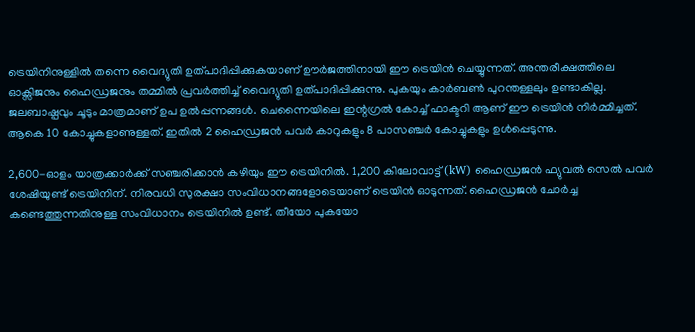ട്രെയിനിനുള്ളിൽ തന്നെ വൈദ്യുതി ഉത്പാദിപ്പിക്കുകയാണ് ഊർജത്തിനായി ഈ ട്രെയിൻ ചെയ്യുന്നത്. അന്തരീക്ഷത്തിലെ ഓക്സിജനും ഹൈഡ്രജനും തമ്മിൽ പ്രവർത്തിച്ച് വൈദ്യുതി ഉത്പാദിപ്പിക്കുന്നു. പുകയും കാർബൺ പുറന്തള്ളലും ഉണ്ടാകില്ല. ജലബാഷ്പവും ചൂടും മാത്രമാണ് ഉപ ഉൽപ്പന്നങ്ങൾ. ചെന്നൈയിലെ ഇന്റഗ്രൽ കോച്ച് ഫാക്ടറി ആണ് ഈ ട്രെയിൻ നിർമ്മിച്ചത്. ആകെ 10 കോച്ചുകളാണുള്ളത്. ഇതിൽ 2 ഹൈഡ്രജൻ പവർ കാറുകളും 8 പാസഞ്ചർ കോച്ചുകളും ഉൾപ്പെടുന്നു.

2,600-ഓളം യാത്രക്കാർക്ക് സഞ്ചരിക്കാൻ കഴിയും ഈ ട്രെയിനിൽ. 1,200 കിലോവാട്ട് (kW) ഹൈഡ്രജൻ ഫ്യുവൽ സെൽ പവർ ശേഷിയുണ്ട് ട്രെയിനിന്. നിരവധി സുരക്ഷാ സംവിധാനങ്ങളോടെയാണ് ട്രെയിൻ ഓടുന്നത്. ഹൈഡ്രജൻ ചോർച്ച കണ്ടെത്തുന്നതിനുള്ള സംവിധാനം ട്രെയിനിൽ ഉണ്ട്. തീയോ പുകയോ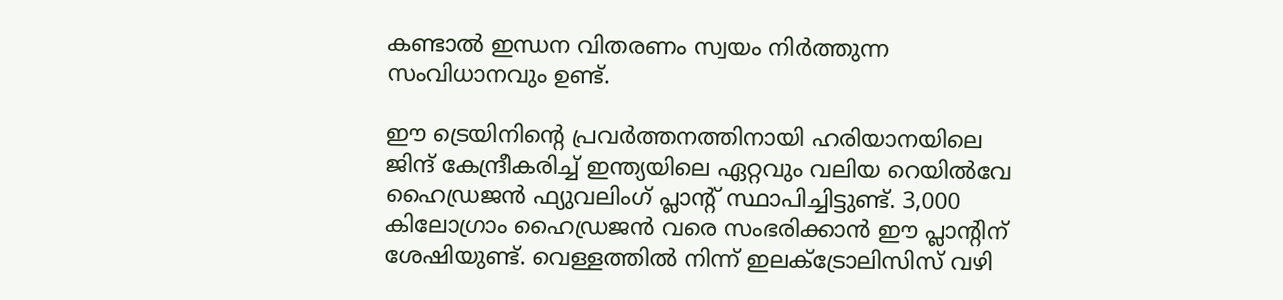കണ്ടാൽ ഇന്ധന വിതരണം സ്വയം നിർത്തുന്ന സംവിധാനവും ഉണ്ട്.

ഈ ട്രെയിനിന്റെ പ്രവര്‍ത്തനത്തിനായി ഹരിയാനയിലെ ജിന്ദ് കേന്ദ്രീകരിച്ച് ഇന്ത്യയിലെ ഏറ്റവും വലിയ റെയിൽവേ ഹൈഡ്രജൻ ഫ്യുവലിംഗ് പ്ലാന്റ് സ്ഥാപിച്ചിട്ടുണ്ട്. 3,000 കിലോഗ്രാം ഹൈഡ്രജൻ വരെ സംഭരിക്കാൻ ഈ പ്ലാന്റിന് ശേഷിയുണ്ട്. വെള്ളത്തിൽ നിന്ന് ഇലക്ട്രോലിസിസ് വഴി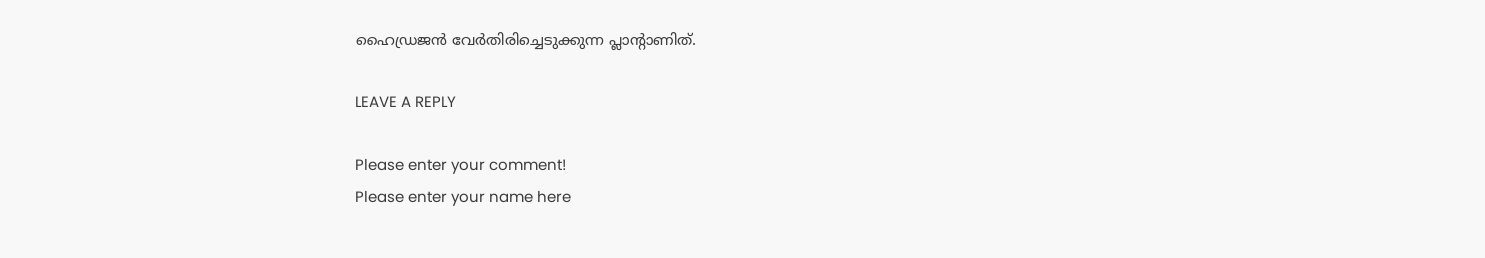ഹൈഡ്രജൻ വേർതിരിച്ചെടുക്കുന്ന പ്ലാന്റാണിത്.

LEAVE A REPLY

Please enter your comment!
Please enter your name here